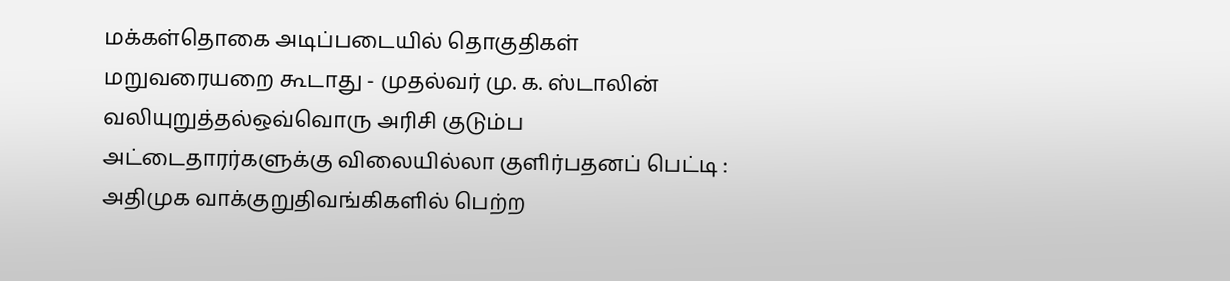மக்கள்தொகை அடிப்படையில் தொகுதிகள் மறுவரையறை கூடாது - முதல்வர் மு. க. ஸ்டாலின் வலியுறுத்தல்ஒவ்வொரு அரிசி குடும்ப அட்டைதாரர்களுக்கு விலையில்லா குளிர்பதனப் பெட்டி : அதிமுக வாக்குறுதிவங்கிகளில் பெற்ற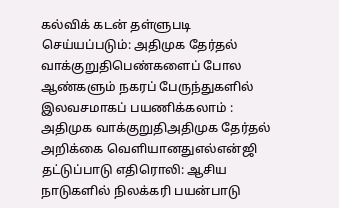கல்விக் கடன் தள்ளுபடி செய்யப்படும்: அதிமுக தேர்தல் வாக்குறுதிபெண்களைப் போல ஆண்களும் நகரப் பேருந்துகளில் இலவசமாகப் பயணிக்கலாம் : அதிமுக வாக்குறுதிஅதிமுக தேர்தல் அறிக்கை வெளியானதுஎல்என்ஜி தட்டுப்பாடு எதிரொலி: ஆசிய நாடுகளில் நிலக்கரி பயன்பாடு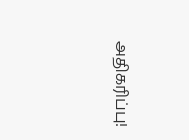அதிகரிப்பு!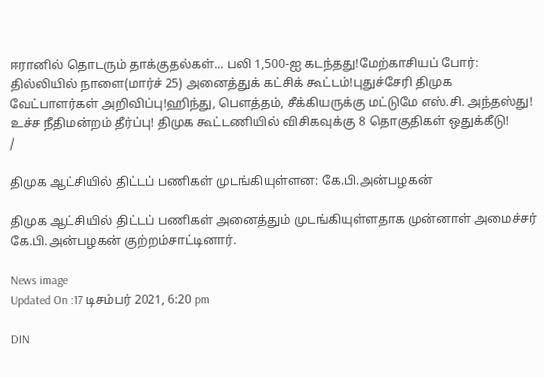ஈரானில் தொடரும் தாக்குதல்கள்... பலி 1,500-ஐ கடந்தது!மேற்காசியப் போர்: தில்லியில் நாளை(மார்ச் 25) அனைத்துக் கட்சிக் கூட்டம்!புதுச்சேரி திமுக வேட்பாளர்கள் அறிவிப்பு!ஹிந்து, பெளத்தம், சீக்கியருக்கு மட்டுமே எஸ்.சி. அந்தஸ்து! உச்ச நீதிமன்றம் தீர்ப்பு! திமுக கூட்டணியில் விசிகவுக்கு 8 தொகுதிகள் ஒதுக்கீடு!
/

திமுக ஆட்சியில் திட்டப் பணிகள் முடங்கியுள்ளன: கே.பி.அன்பழகன்

திமுக ஆட்சியில் திட்டப் பணிகள் அனைத்தும் முடங்கியுள்ளதாக முன்னாள் அமைச்சர் கே.பி.அன்பழகன் குற்றம்சாட்டினார்.

News image
Updated On :17 டிசம்பர் 2021, 6:20 pm

DIN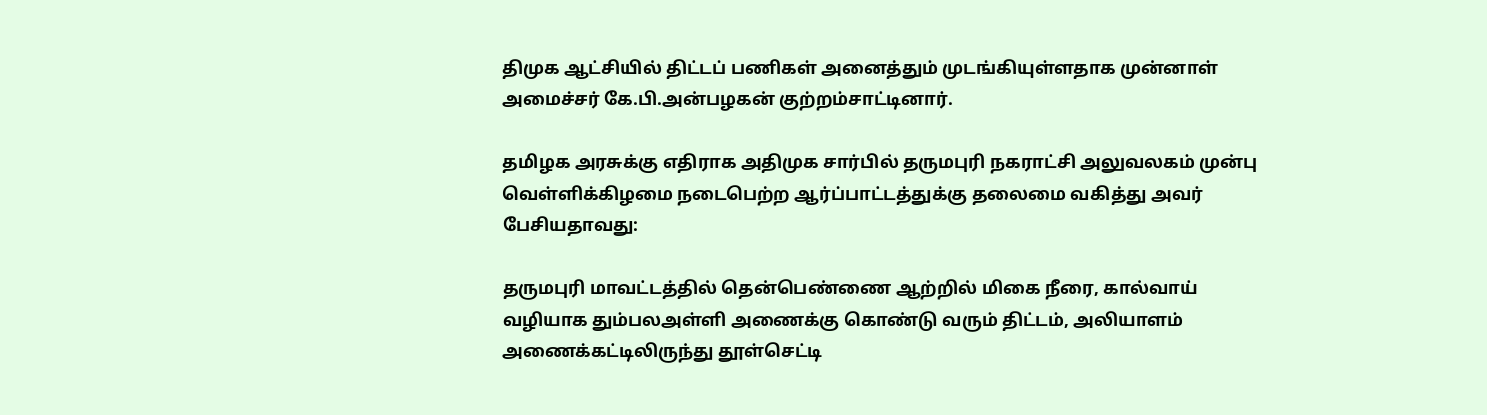திமுக ஆட்சியில் திட்டப் பணிகள் அனைத்தும் முடங்கியுள்ளதாக முன்னாள் அமைச்சர் கே.பி.அன்பழகன் குற்றம்சாட்டினார்.

தமிழக அரசுக்கு எதிராக அதிமுக சார்பில் தருமபுரி நகராட்சி அலுவலகம் முன்பு வெள்ளிக்கிழமை நடைபெற்ற ஆர்ப்பாட்டத்துக்கு தலைமை வகித்து அவர் பேசியதாவது:

தருமபுரி மாவட்டத்தில் தென்பெண்ணை ஆற்றில் மிகை நீரை, கால்வாய் வழியாக தும்பலஅள்ளி அணைக்கு கொண்டு வரும் திட்டம், அலியாளம் அணைக்கட்டிலிருந்து தூள்செட்டி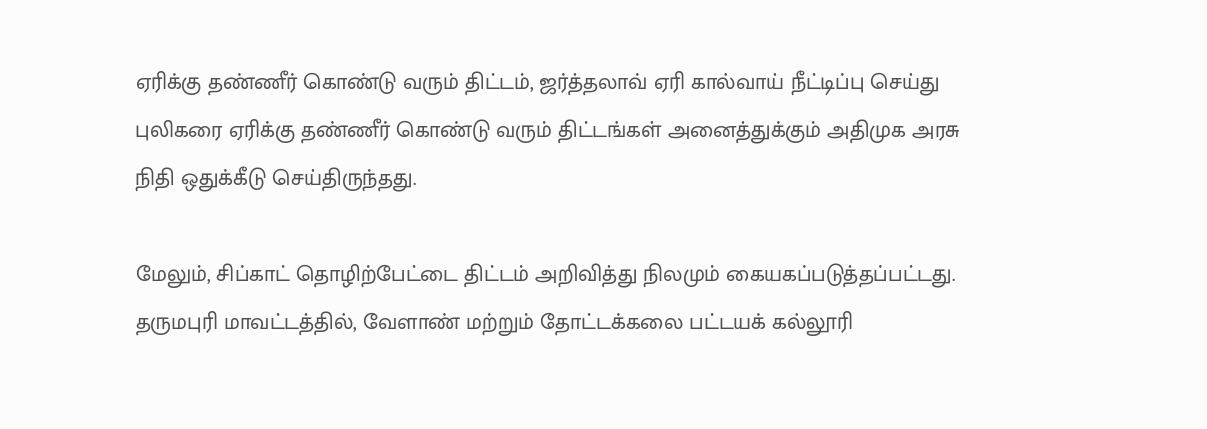ஏரிக்கு தண்ணீர் கொண்டு வரும் திட்டம், ஜர்த்தலாவ் ஏரி கால்வாய் நீட்டிப்பு செய்து புலிகரை ஏரிக்கு தண்ணீர் கொண்டு வரும் திட்டங்கள் அனைத்துக்கும் அதிமுக அரசு நிதி ஒதுக்கீடு செய்திருந்தது.

மேலும், சிப்காட் தொழிற்பேட்டை திட்டம் அறிவித்து நிலமும் கையகப்படுத்தப்பட்டது. தருமபுரி மாவட்டத்தில், வேளாண் மற்றும் தோட்டக்கலை பட்டயக் கல்லூரி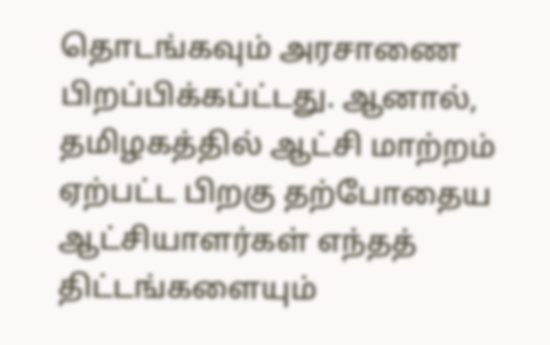தொடங்கவும் அரசாணை பிறப்பிக்கப்ட்டது. ஆனால், தமிழகத்தில் ஆட்சி மாற்றம் ஏற்பட்ட பிறகு தற்போதைய ஆட்சியாளர்கள் எந்தத் திட்டங்களையும்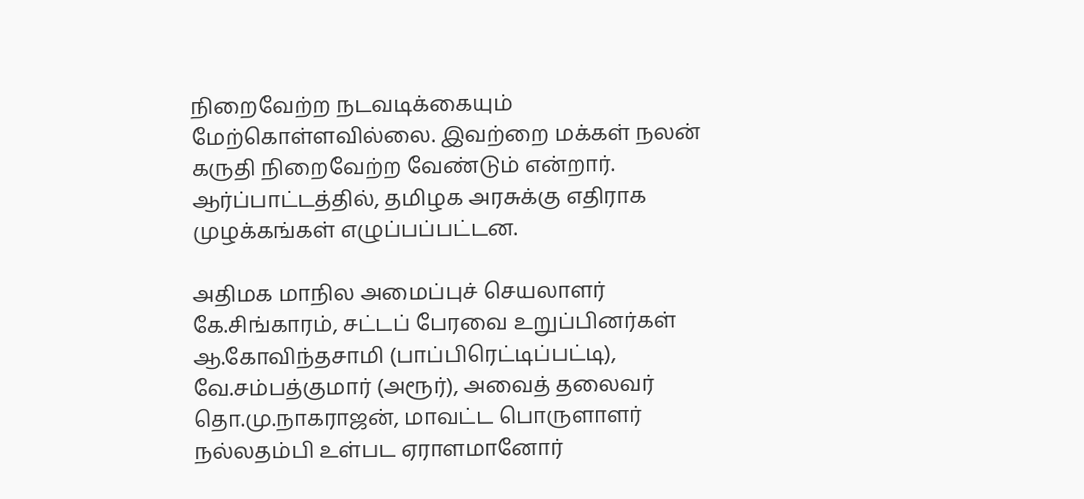நிறைவேற்ற நடவடிக்கையும் மேற்கொள்ளவில்லை. இவற்றை மக்கள் நலன் கருதி நிறைவேற்ற வேண்டும் என்றார். ஆர்ப்பாட்டத்தில், தமிழக அரசுக்கு எதிராக முழக்கங்கள் எழுப்பப்பட்டன.

அதிமக மாநில அமைப்புச் செயலாளர் கே.சிங்காரம், சட்டப் பேரவை உறுப்பினர்கள் ஆ.கோவிந்தசாமி (பாப்பிரெட்டிப்பட்டி), வே.சம்பத்குமார் (அரூர்), அவைத் தலைவர் தொ.மு.நாகராஜன், மாவட்ட பொருளாளர் நல்லதம்பி உள்பட ஏராளமானோர்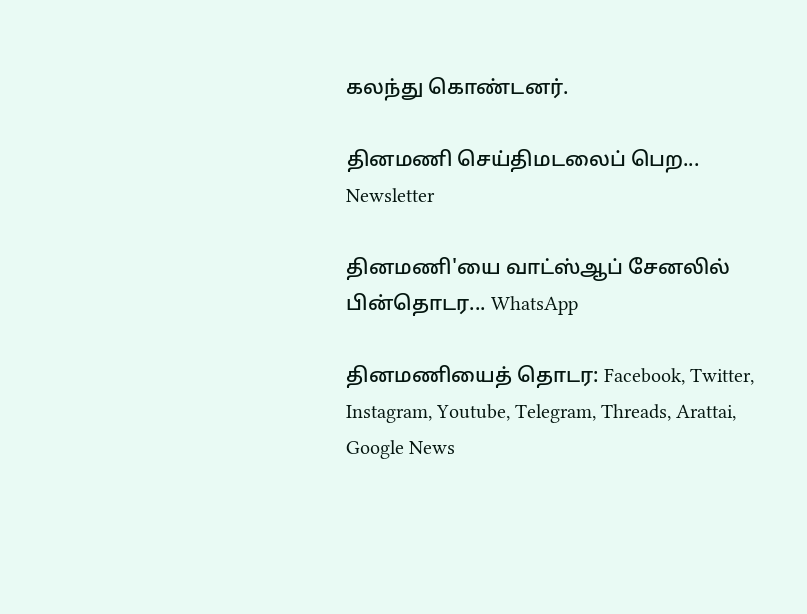கலந்து கொண்டனர்.

தினமணி செய்திமடலைப் பெற... Newsletter

தினமணி'யை வாட்ஸ்ஆப் சேனலில் பின்தொடர... WhatsApp

தினமணியைத் தொடர: Facebook, Twitter, Instagram, Youtube, Telegram, Threads, Arattai, Google News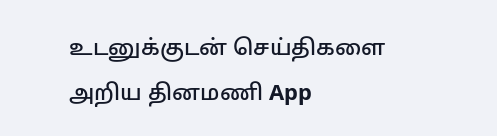உடனுக்குடன் செய்திகளை அறிய தினமணி App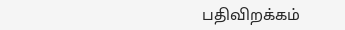பதிவிறக்கம்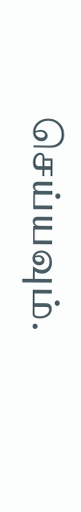செய்யவும்.